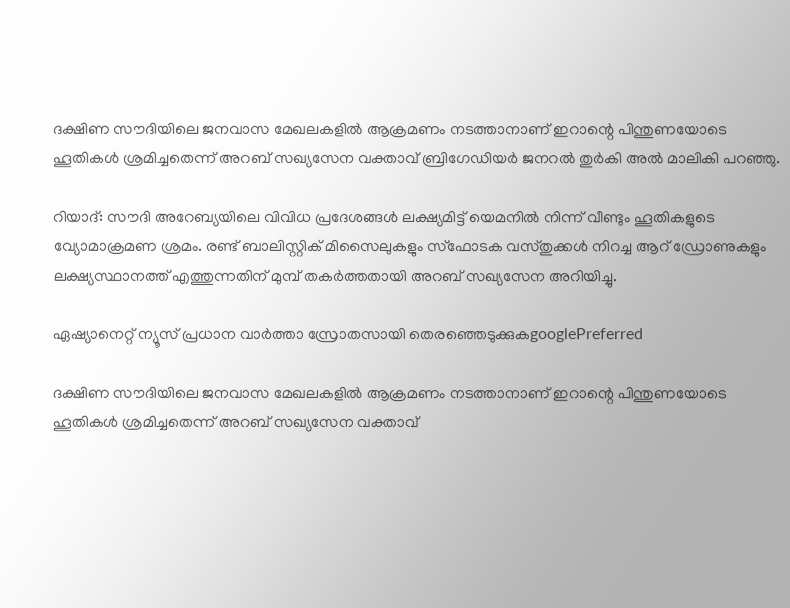ദക്ഷിണ സൗദിയിലെ ജനവാസ മേഖലകളില്‍ ആക്രമണം നടത്താനാണ് ഇറാന്റെ പിന്തുണയോടെ ഹൂതികള്‍ ശ്രമിച്ചതെന്ന് അറബ് സഖ്യസേന വക്താവ് ബ്രിഗേഡിയര്‍ ജനറല്‍ തുര്‍കി അല്‍ മാലികി പറഞ്ഞു.

റിയാദ്: സൗദി അറേബ്യയിലെ വിവിധ പ്രദേശങ്ങള്‍ ലക്ഷ്യമിട്ട് യെമനില്‍ നിന്ന് വീണ്ടും ഹൂതികളുടെ വ്യോമാക്രമണ ശ്രമം. രണ്ട് ബാലിസ്റ്റിക് മിസൈലുകളും സ്‍ഫോടക വസ്‍തുക്കള്‍ നിറച്ച ആറ് ഡ്രോണുകളും ലക്ഷ്യസ്ഥാനത്ത് എത്തുന്നതിന് മുമ്പ് തകര്‍ത്തതായി അറബ് സഖ്യസേന അറിയിച്ചു.

ഏഷ്യാനെറ്റ് ന്യൂസ് പ്രധാന വാർത്താ സ്രോതസായി തെരഞ്ഞെടുക്കുകgooglePreferred

ദക്ഷിണ സൗദിയിലെ ജനവാസ മേഖലകളില്‍ ആക്രമണം നടത്താനാണ് ഇറാന്റെ പിന്തുണയോടെ ഹൂതികള്‍ ശ്രമിച്ചതെന്ന് അറബ് സഖ്യസേന വക്താവ്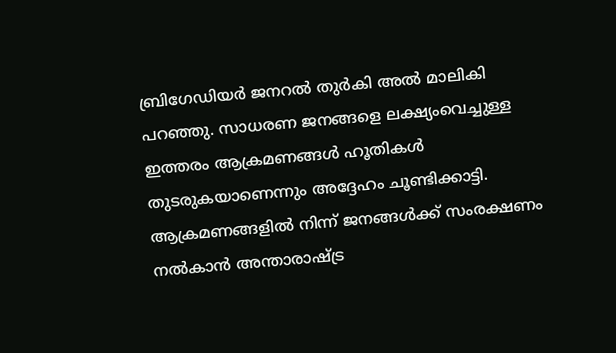ബ്രിഗേഡിയര്‍ ജനറല്‍ തുര്‍കി അല്‍ മാലികി പറഞ്ഞു. സാധരണ ജനങ്ങളെ ലക്ഷ്യംവെച്ചുള്ള ഇത്തരം ആക്രമണങ്ങള്‍ ഹൂതികള്‍ തുടരുകയാണെന്നും അദ്ദേഹം ചൂണ്ടിക്കാട്ടി. ആക്രമണങ്ങളില്‍ നിന്ന് ജനങ്ങള്‍ക്ക് സംരക്ഷണം നല്‍കാന്‍ അന്താരാഷ്‍ട്ര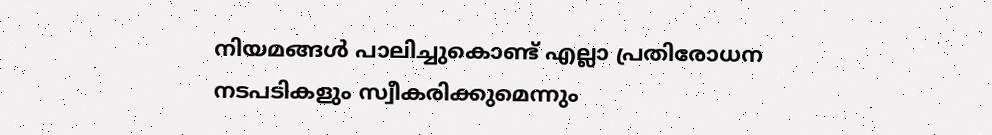നിയമങ്ങള്‍ പാലിച്ചുകൊണ്ട് എല്ലാ പ്രതിരോധന നടപടികളും സ്വീകരിക്കുമെന്നും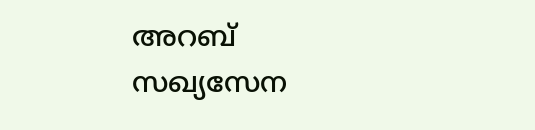അറബ് സഖ്യസേന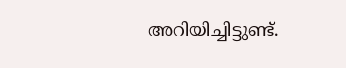അറിയിച്ചിട്ടുണ്ട്.